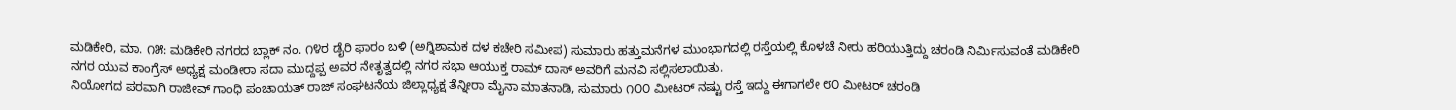ಮಡಿಕೇರಿ, ಮಾ. ೧೫: ಮಡಿಕೇರಿ ನಗರದ ಬ್ಲಾಕ್ ನಂ. ೧೪ರ ಡೈರಿ ಫಾರಂ ಬಳಿ (ಅಗ್ನಿಶಾಮಕ ದಳ ಕಚೇರಿ ಸಮೀಪ) ಸುಮಾರು ಹತ್ತುಮನೆಗಳ ಮುಂಭಾಗದಲ್ಲಿ ರಸ್ತೆಯಲ್ಲಿ ಕೊಳಚೆ ನೀರು ಹರಿಯುತ್ತಿದ್ದು ಚರಂಡಿ ನಿರ್ಮಿಸುವಂತೆ ಮಡಿಕೇರಿ ನಗರ ಯುವ ಕಾಂಗ್ರೆಸ್ ಅಧ್ಯಕ್ಷ ಮಂಡೀರಾ ಸದಾ ಮುದ್ದಪ್ಪ ಅವರ ನೇತೃತ್ವದಲ್ಲಿ ನಗರ ಸಭಾ ಆಯುಕ್ತ ರಾಮ್ ದಾಸ್ ಅವರಿಗೆ ಮನವಿ ಸಲ್ಲಿಸಲಾಯಿತು.
ನಿಯೋಗದ ಪರವಾಗಿ ರಾಜೀವ್ ಗಾಂಧಿ ಪಂಚಾಯತ್ ರಾಜ್ ಸಂಘಟನೆಯ ಜಿಲ್ಲಾಧ್ಯಕ್ಷ ತೆನ್ನೀರಾ ಮೈನಾ ಮಾತನಾಡಿ, ಸುಮಾರು ೧೦೦ ಮೀಟರ್ ನಷ್ಟು ರಸ್ತೆ ಇದ್ದು ಈಗಾಗಲೇ ೮೦ ಮೀಟರ್ ಚರಂಡಿ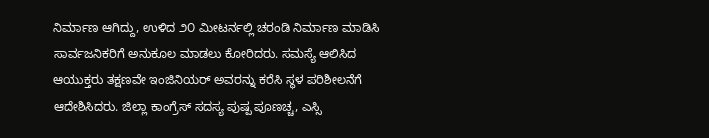ನಿರ್ಮಾಣ ಆಗಿದ್ದು, ಉಳಿದ ೨೦ ಮೀಟರ್ನಲ್ಲಿ ಚರಂಡಿ ನಿರ್ಮಾಣ ಮಾಡಿಸಿ ಸಾರ್ವಜನಿಕರಿಗೆ ಅನುಕೂಲ ಮಾಡಲು ಕೋರಿದರು. ಸಮಸ್ಯೆ ಆಲಿಸಿದ ಆಯುಕ್ತರು ತಕ್ಷಣವೇ ಇಂಜಿನಿಯರ್ ಅವರನ್ನು ಕರೆಸಿ ಸ್ಥಳ ಪರಿಶೀಲನೆಗೆ ಆದೇಶಿಸಿದರು. ಜಿಲ್ಲಾ ಕಾಂಗ್ರೆಸ್ ಸದಸ್ಯ ಪುಷ್ಪ ಪೂಣಚ್ಚ, ಎಸ್ಸಿ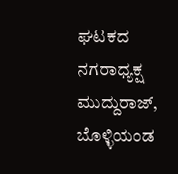ಘಟಕದ ನಗರಾಧ್ಯಕ್ಷ ಮುದ್ದುರಾಜ್, ಬೊಳ್ಳಿಯಂಡ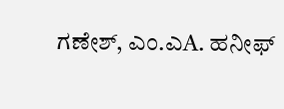ಗಣೇಶ್, ಎಂ.ಎA. ಹನೀಫ್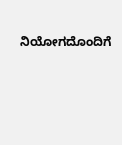ನಿಯೋಗದೊಂದಿಗೆ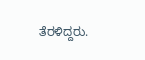ತೆರಳಿದ್ದರು.